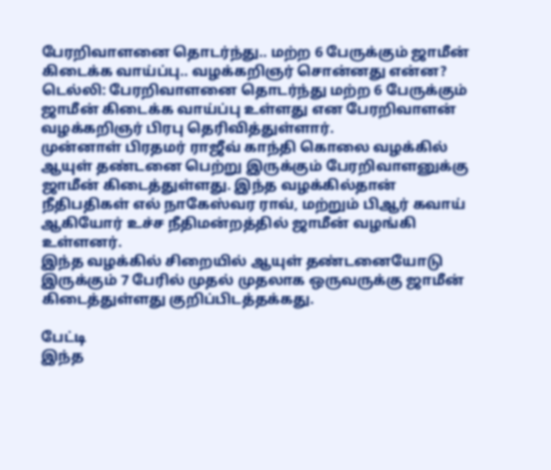பேரறிவாளனை தொடர்ந்து.. மற்ற 6 பேருக்கும் ஜாமீன் கிடைக்க வாய்ப்பு.. வழக்கறிஞர் சொன்னது என்ன?
டெல்லி: பேரறிவாளனை தொடர்ந்து மற்ற 6 பேருக்கும் ஜாமீன் கிடைக்க வாய்ப்பு உள்ளது என பேரறிவாளன் வழக்கறிஞர் பிரபு தெரிவித்துள்ளார்.
முன்னாள் பிரதமர் ராஜீவ் காந்தி கொலை வழக்கில் ஆயுள் தண்டனை பெற்று இருக்கும் பேரறிவாளனுக்கு ஜாமீன் கிடைத்துள்ளது. இந்த வழக்கில்தான் நீதிபதிகள் எல் நாகேஸ்வர ராவ், மற்றும் பிஆர் கவாய் ஆகியோர் உச்ச நீதிமன்றத்தில் ஜாமீன் வழங்கி உள்ளனர்.
இந்த வழக்கில் சிறையில் ஆயுள் தண்டனையோடு இருக்கும் 7 பேரில் முதல் முதலாக ஒருவருக்கு ஜாமீன் கிடைத்துள்ளது குறிப்பிடத்தக்கது.

பேட்டி
இந்த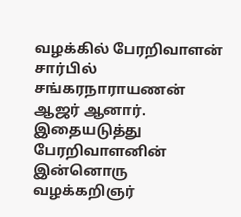வழக்கில் பேரறிவாளன் சார்பில் சங்கரநாராயணன் ஆஜர் ஆனார். இதையடுத்து பேரறிவாளனின் இன்னொரு வழக்கறிஞர்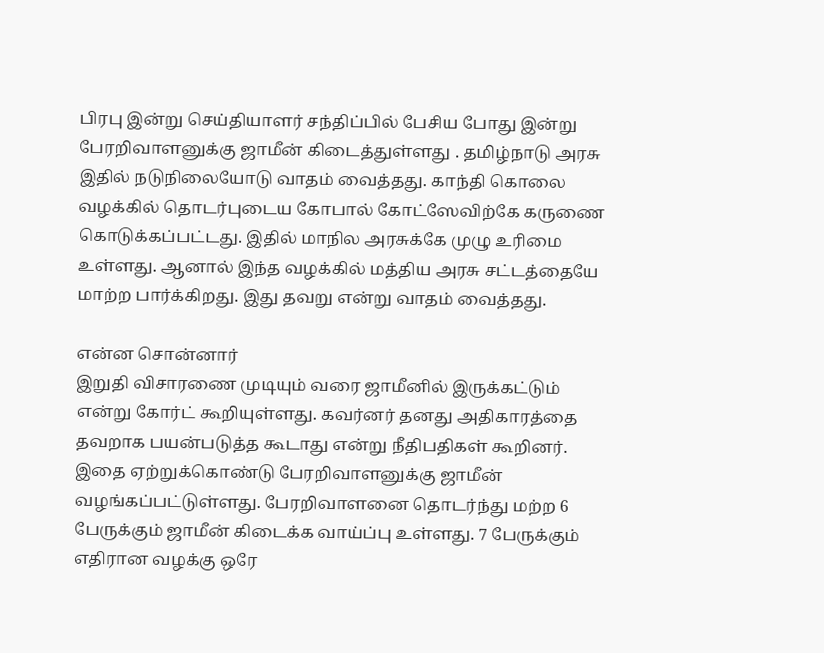பிரபு இன்று செய்தியாளர் சந்திப்பில் பேசிய போது இன்று பேரறிவாளனுக்கு ஜாமீன் கிடைத்துள்ளது . தமிழ்நாடு அரசு இதில் நடுநிலையோடு வாதம் வைத்தது. காந்தி கொலை வழக்கில் தொடர்புடைய கோபால் கோட்ஸேவிற்கே கருணை கொடுக்கப்பட்டது. இதில் மாநில அரசுக்கே முழு உரிமை உள்ளது. ஆனால் இந்த வழக்கில் மத்திய அரசு சட்டத்தையே மாற்ற பார்க்கிறது. இது தவறு என்று வாதம் வைத்தது.

என்ன சொன்னார்
இறுதி விசாரணை முடியும் வரை ஜாமீனில் இருக்கட்டும் என்று கோர்ட் கூறியுள்ளது. கவர்னர் தனது அதிகாரத்தை தவறாக பயன்படுத்த கூடாது என்று நீதிபதிகள் கூறினர். இதை ஏற்றுக்கொண்டு பேரறிவாளனுக்கு ஜாமீன் வழங்கப்பட்டுள்ளது. பேரறிவாளனை தொடர்ந்து மற்ற 6 பேருக்கும் ஜாமீன் கிடைக்க வாய்ப்பு உள்ளது. 7 பேருக்கும் எதிரான வழக்கு ஒரே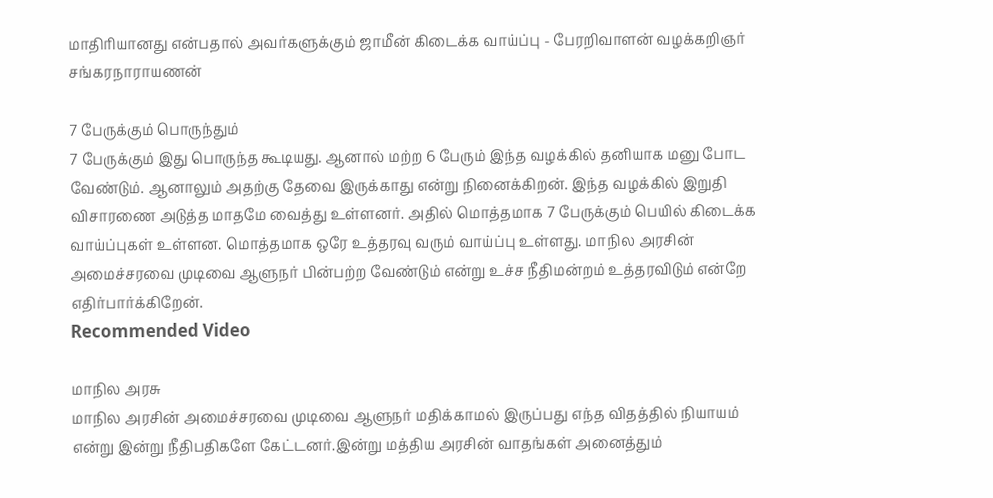மாதிரியானது என்பதால் அவர்களுக்கும் ஜாமீன் கிடைக்க வாய்ப்பு - பேரறிவாளன் வழக்கறிஞர் சங்கரநாராயணன்

7 பேருக்கும் பொருந்தும்
7 பேருக்கும் இது பொருந்த கூடியது. ஆனால் மற்ற 6 பேரும் இந்த வழக்கில் தனியாக மனு போட வேண்டும். ஆனாலும் அதற்கு தேவை இருக்காது என்று நினைக்கிறன். இந்த வழக்கில் இறுதி விசாரணை அடுத்த மாதமே வைத்து உள்ளனர். அதில் மொத்தமாக 7 பேருக்கும் பெயில் கிடைக்க வாய்ப்புகள் உள்ளன. மொத்தமாக ஒரே உத்தரவு வரும் வாய்ப்பு உள்ளது. மாநில அரசின் அமைச்சரவை முடிவை ஆளுநர் பின்பற்ற வேண்டும் என்று உச்ச நீதிமன்றம் உத்தரவிடும் என்றே எதிர்பார்க்கிறேன்.
Recommended Video

மாநில அரசு
மாநில அரசின் அமைச்சரவை முடிவை ஆளுநர் மதிக்காமல் இருப்பது எந்த விதத்தில் நியாயம் என்று இன்று நீதிபதிகளே கேட்டனர்.இன்று மத்திய அரசின் வாதங்கள் அனைத்தும்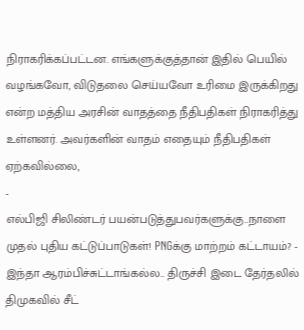நிராகரிக்கப்பட்டன. எங்களுக்குத்தான் இதில் பெயில் வழங்கவோ, விடுதலை செய்யவோ உரிமை இருக்கிறது என்ற மத்திய அரசின் வாதத்தை நீதிபதிகள் நிராகரித்து உள்ளனர். அவர்களின் வாதம் எதையும் நீதிபதிகள் ஏற்கவில்லை,
-
எல்பிஜி சிலிண்டர் பயன்படுத்துபவர்களுக்கு..நாளை முதல் புதிய கட்டுப்பாடுகள்! PNGக்கு மாற்றம் கட்டாயம்? -
இந்தா ஆரம்பிச்சுட்டாங்கல்ல.. திருச்சி இடை தேர்தலில் திமுகவில் சீட்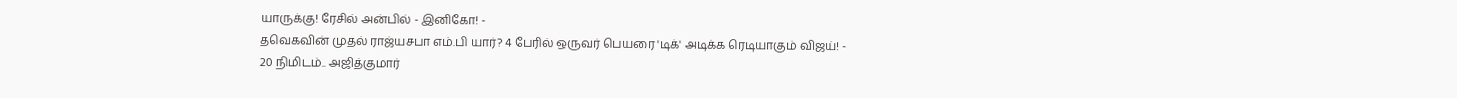யாருக்கு! ரேசில் அன்பில் - இனிகோ! -
தவெகவின் முதல் ராஜ்யசபா எம்.பி யார்? 4 பேரில் ஒருவர் பெயரை 'டிக்' அடிக்க ரெடியாகும் விஜய்! -
20 நிமிடம்.. அஜித்குமார்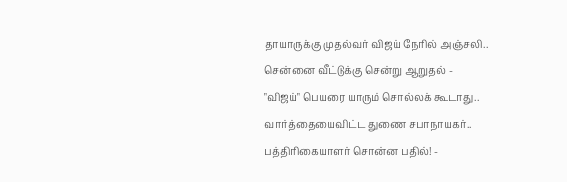தாயாருக்கு முதல்வர் விஜய் நேரில் அஞ்சலி.. சென்னை வீட்டுக்கு சென்று ஆறுதல் -
"விஜய்" பெயரை யாரும் சொல்லக் கூடாது.. வார்த்தையைவிட்ட துணை சபாநாயகர்.. பத்திரிகையாளர் சொன்ன பதில்! -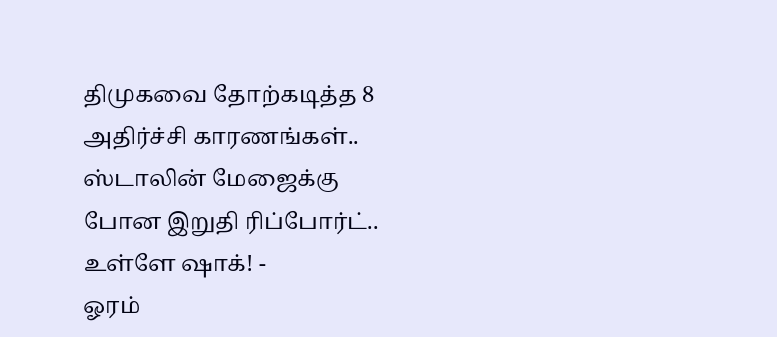திமுகவை தோற்கடித்த 8 அதிர்ச்சி காரணங்கள்.. ஸ்டாலின் மேஜைக்கு போன இறுதி ரிப்போர்ட்.. உள்ளே ஷாக்! -
ஓரம்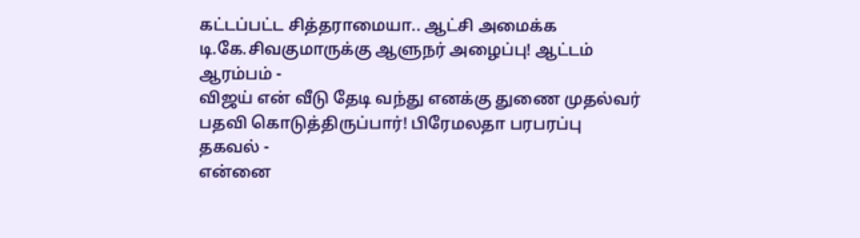கட்டப்பட்ட சித்தராமையா.. ஆட்சி அமைக்க டி.கே.சிவகுமாருக்கு ஆளுநர் அழைப்பு! ஆட்டம் ஆரம்பம் -
விஜய் என் வீடு தேடி வந்து எனக்கு துணை முதல்வர் பதவி கொடுத்திருப்பார்! பிரேமலதா பரபரப்பு தகவல் -
என்னை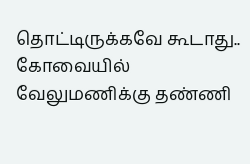தொட்டிருக்கவே கூடாது.. கோவையில் வேலுமணிக்கு தண்ணி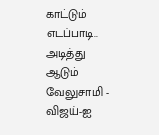காட்டும் எடப்பாடி.. அடித்து ஆடும் வேலுசாமி -
விஜய்-ஐ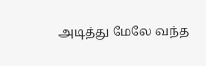அடித்து மேலே வந்த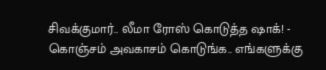சிவக்குமார்.. லீமா ரோஸ் கொடுத்த ஷாக்! -
கொஞ்சம் அவகாசம் கொடுங்க.. எங்களுக்கு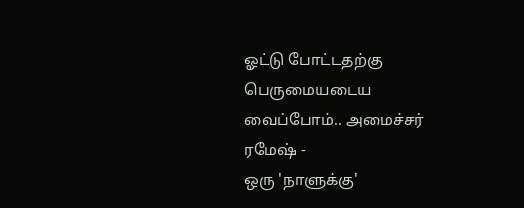ஓட்டு போட்டதற்கு பெருமையடைய வைப்போம்.. அமைச்சர் ரமேஷ் -
ஒரு 'நாளுக்கு'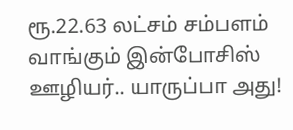ரூ.22.63 லட்சம் சம்பளம் வாங்கும் இன்போசிஸ் ஊழியர்.. யாருப்பா அது!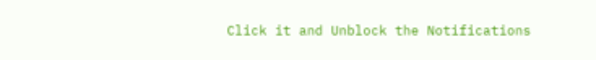Click it and Unblock the Notifications